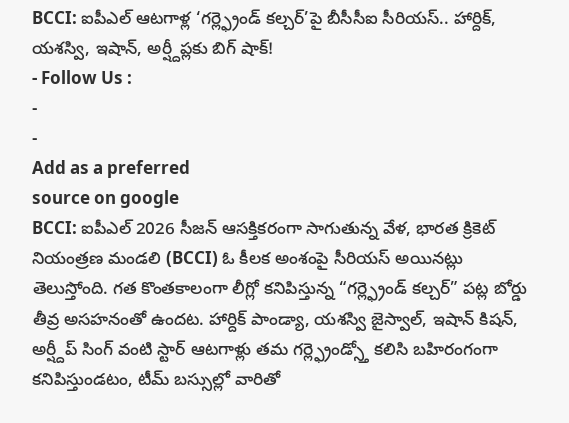BCCI: ఐపీఎల్ ఆటగాళ్ల ‘గర్ల్ఫ్రెండ్ కల్చర్’పై బీసీసీఐ సీరియస్.. హార్దిక్, యశస్వి, ఇషాన్, అర్ష్దీప్లకు బిగ్ షాక్!
- Follow Us :
-
-
Add as a preferred
source on google
BCCI: ఐపీఎల్ 2026 సీజన్ ఆసక్తికరంగా సాగుతున్న వేళ, భారత క్రికెట్ నియంత్రణ మండలి (BCCI) ఓ కీలక అంశంపై సీరియస్ అయినట్లు తెలుస్తోంది. గత కొంతకాలంగా లీగ్లో కనిపిస్తున్న “గర్ల్ఫ్రెండ్ కల్చర్” పట్ల బోర్డు తీవ్ర అసహనంతో ఉందట. హార్దిక్ పాండ్యా, యశస్వి జైస్వాల్, ఇషాన్ కిషన్, అర్ష్దీప్ సింగ్ వంటి స్టార్ ఆటగాళ్లు తమ గర్ల్ఫ్రెండ్స్తో కలిసి బహిరంగంగా కనిపిస్తుండటం, టీమ్ బస్సుల్లో వారితో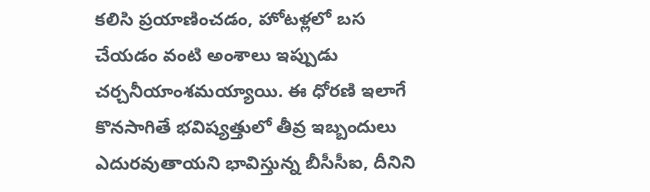కలిసి ప్రయాణించడం, హోటళ్లలో బస చేయడం వంటి అంశాలు ఇప్పుడు చర్చనీయాంశమయ్యాయి. ఈ ధోరణి ఇలాగే కొనసాగితే భవిష్యత్తులో తీవ్ర ఇబ్బందులు ఎదురవుతాయని భావిస్తున్న బీసీసీఐ, దీనిని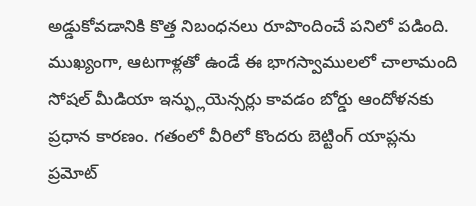అడ్డుకోవడానికి కొత్త నిబంధనలు రూపొందించే పనిలో పడింది. ముఖ్యంగా, ఆటగాళ్లతో ఉండే ఈ భాగస్వాములలో చాలామంది సోషల్ మీడియా ఇన్ఫ్లుయెన్సర్లు కావడం బోర్డు ఆందోళనకు ప్రధాన కారణం. గతంలో వీరిలో కొందరు బెట్టింగ్ యాప్లను ప్రమోట్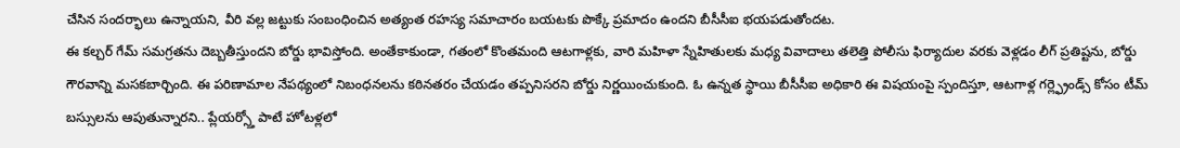చేసిన సందర్భాలు ఉన్నాయని, వీరి వల్ల జట్టుకు సంబంధించిన అత్యంత రహస్య సమాచారం బయటకు పొక్కే ప్రమాదం ఉందని బీసీసీఐ భయపడుతోందట.
ఈ కల్చర్ గేమ్ సమగ్రతను దెబ్బతీస్తుందని బోర్డు భావిస్తోంది. అంతేకాకుండా, గతంలో కొంతమంది ఆటగాళ్లకు, వారి మహిళా స్నేహితులకు మధ్య వివాదాలు తలెత్తి పోలీసు ఫిర్యాదుల వరకు వెళ్లడం లీగ్ ప్రతిష్టను, బోర్డు గౌరవాన్ని మసకబార్చింది. ఈ పరిణామాల నేపథ్యంలో నిబంధనలను కఠినతరం చేయడం తప్పనిసరని బోర్డు నిర్ణయించుకుంది. ఓ ఉన్నత స్థాయి బీసీసీఐ అధికారి ఈ విషయంపై స్పందిస్తూ, ఆటగాళ్ల గర్ల్ఫ్రెండ్స్ కోసం టీమ్ బస్సులను ఆపుతున్నారని.. ప్లేయర్స్తో పాటే హోటళ్లలో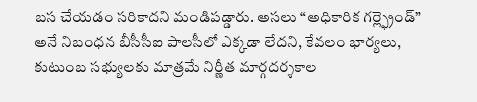బస చేయడం సరికాదని మండిపడ్డారు. అసలు “అధికారిక గర్ల్ఫ్రెండ్” అనే నిబంధన బీసీసీఐ పాలసీలో ఎక్కడా లేదని, కేవలం భార్యలు, కుటుంబ సభ్యులకు మాత్రమే నిర్ణీత మార్గదర్శకాల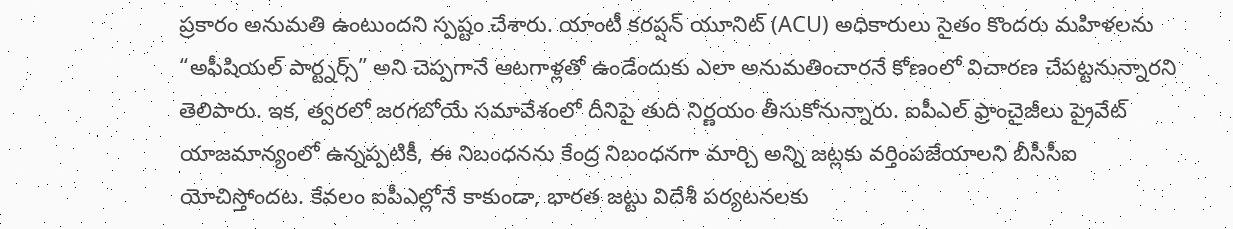ప్రకారం అనుమతి ఉంటుందని స్పష్టం చేశారు. యాంటీ కరప్షన్ యూనిట్ (ACU) అధికారులు సైతం కొందరు మహిళలను “అఫీషియల్ పార్ట్నర్స్” అని చెప్పగానే ఆటగాళ్లతో ఉండేందుకు ఎలా అనుమతించారనే కోణంలో విచారణ చేపట్టనున్నారని తెలిపారు. ఇక, త్వరలో జరగబోయే సమావేశంలో దీనిపై తుది నిర్ణయం తీసుకోనున్నారు. ఐపీఎల్ ఫ్రాంచైజీలు ప్రైవేట్ యాజమాన్యంలో ఉన్నప్పటికీ, ఈ నిబంధనను కేంద్ర నిబంధనగా మార్చి అన్ని జట్లకు వర్తింపజేయాలని బీసీసీఐ యోచిస్తోందట. కేవలం ఐపీఎల్లోనే కాకుండా, భారత జట్టు విదేశీ పర్యటనలకు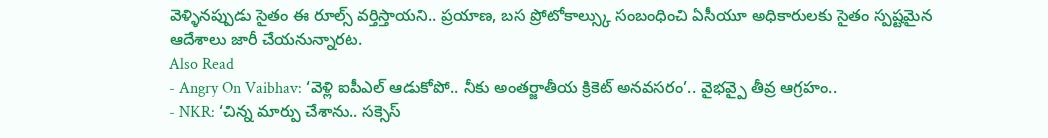వెళ్ళినప్పుడు సైతం ఈ రూల్స్ వర్తిస్తాయని.. ప్రయాణ, బస ప్రోటోకాల్స్కు సంబంధించి ఏసీయూ అధికారులకు సైతం స్పష్టమైన ఆదేశాలు జారీ చేయనున్నారట.
Also Read
- Angry On Vaibhav: ‘వెళ్లి ఐపీఎల్ ఆడుకోపో.. నీకు అంతర్జాతీయ క్రికెట్ అనవసరం’.. వైభవ్పై తీవ్ర ఆగ్రహం..
- NKR: ‘చిన్న మార్పు చేశాను.. సక్సెస్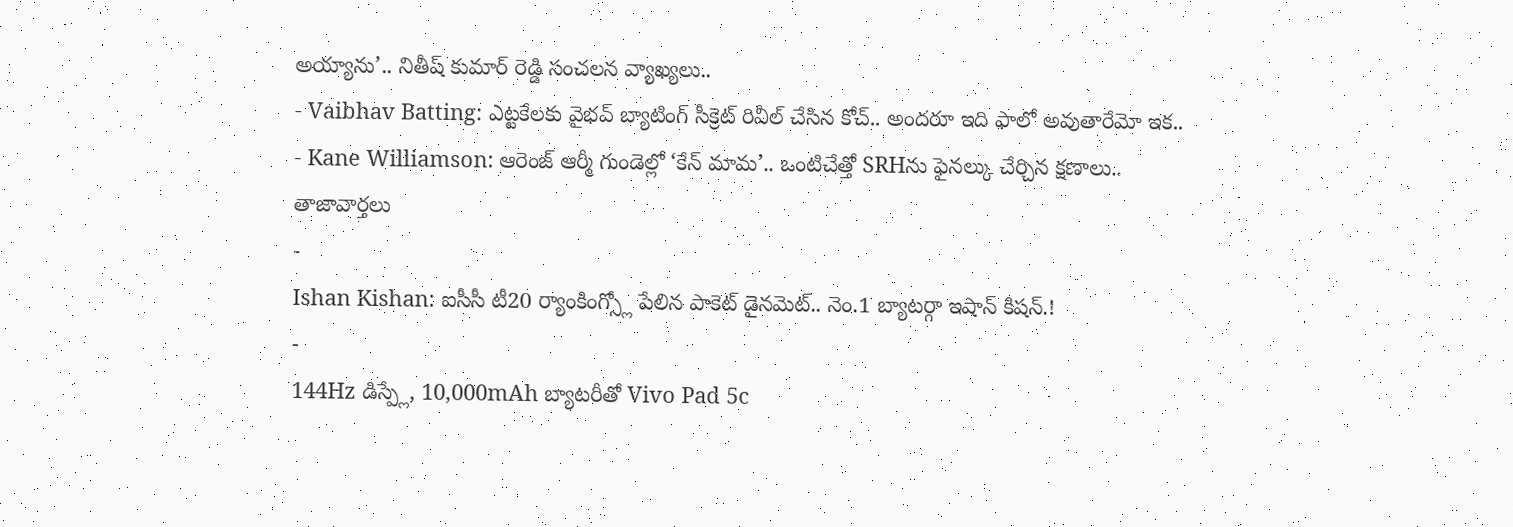అయ్యాను’.. నితీష్ కుమార్ రెడ్డి సంచలన వ్యాఖ్యలు..
- Vaibhav Batting: ఎట్టకేలకు వైభవ్ బ్యాటింగ్ సీక్రెట్ రివీల్ చేసిన కోచ్.. అందరూ ఇది ఫాలో అవుతారేమో ఇక..
- Kane Williamson: ఆరెంజ్ ఆర్మీ గుండెల్లో ‘కేన్ మామ’.. ఒంటిచేత్తో SRHను ఫైనల్కు చేర్చిన క్షణాలు..
తాజావార్తలు
-
Ishan Kishan: ఐసీసీ టీ20 ర్యాంకింగ్స్లో పేలిన పాకెట్ డైనమెట్.. నెం.1 బ్యాటర్గా ఇషాన్ కిషన్.!
-
144Hz డిస్ప్లే, 10,000mAh బ్యాటరీతో Vivo Pad 5c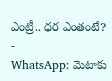ఎంట్రీ.. ధర ఎంతంటే?
-
WhatsApp: మెటాకు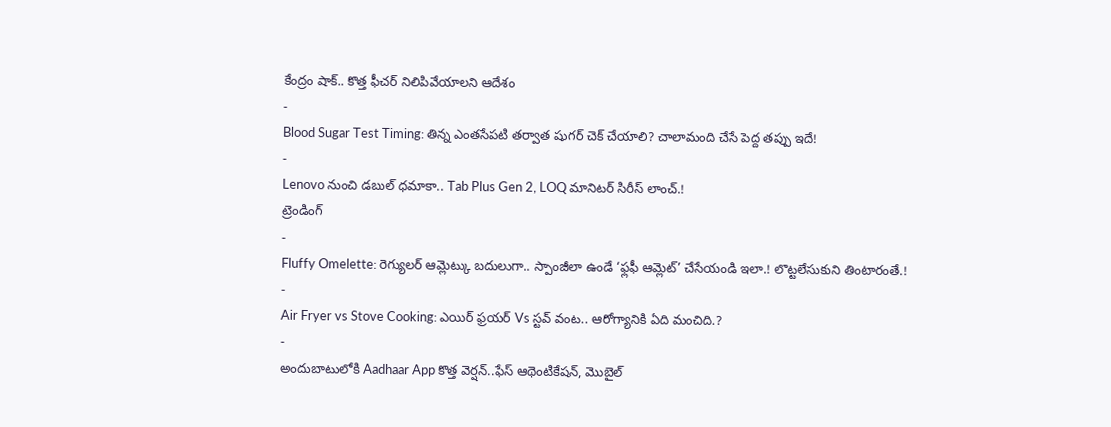కేంద్రం షాక్.. కొత్త ఫీచర్ నిలిపివేయాలని ఆదేశం
-
Blood Sugar Test Timing: తిన్న ఎంతసేపటి తర్వాత షుగర్ చెక్ చేయాలి? చాలామంది చేసే పెద్ద తప్పు ఇదే!
-
Lenovo నుంచి డబుల్ ధమాకా.. Tab Plus Gen 2, LOQ మానిటర్ సిరీస్ లాంచ్.!
ట్రెండింగ్
-
Fluffy Omelette: రెగ్యులర్ ఆమ్లెట్కు బదులుగా.. స్పాంజీలా ఉండే ‘ఫ్లఫీ ఆమ్లెట్’ చేసేయండి ఇలా.! లొట్టలేసుకుని తింటారంతే.!
-
Air Fryer vs Stove Cooking: ఎయిర్ ఫ్రయర్ Vs స్టవ్ వంట.. ఆరోగ్యానికి ఏది మంచిది.?
-
అందుబాటులోకి Aadhaar App కొత్త వెర్షన్..ఫేస్ ఆథెంటికేషన్, మొబైల్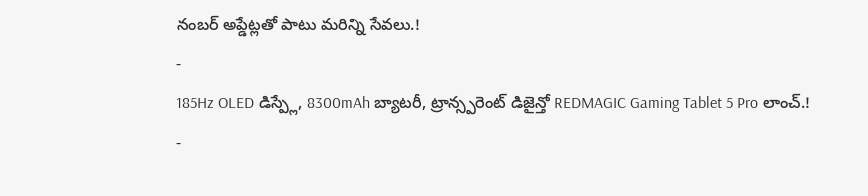నంబర్ అప్డేట్లతో పాటు మరిన్ని సేవలు.!
-
185Hz OLED డిస్ప్లే, 8300mAh బ్యాటరీ, ట్రాన్స్పరెంట్ డిజైన్తో REDMAGIC Gaming Tablet 5 Pro లాంచ్.!
-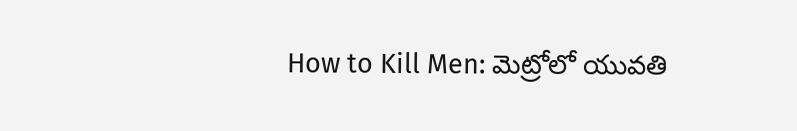How to Kill Men: మెట్రోలో యువతి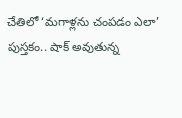చేతిలో ‘మగాళ్లను చంపడం ఎలా’ పుస్తకం.. షాక్ అవుతున్న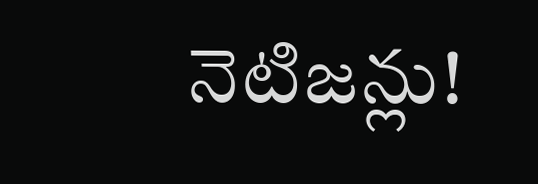నెటిజన్లు!